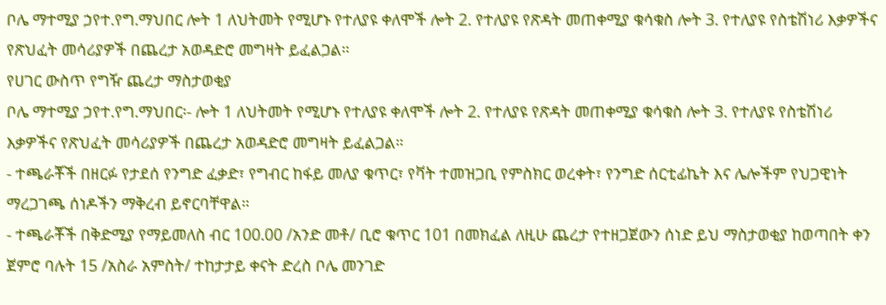ቦሌ ማተሚያ ኃየተ.የግ.ማህበር ሎት 1 ለህትመት የሚሆኑ የተለያዩ ቀለሞች ሎት 2. የተለያዩ የጽዳት መጠቀሚያ ቁሳቁስ ሎት 3. የተለያዩ የስቴሽነሪ እቃዎችና የጽህፈት መሳሪያዎች በጨረታ አወዳድሮ መግዛት ይፈልጋል።
የሀገር ውስጥ የግዥ ጨረታ ማስታወቂያ
ቦሌ ማተሚያ ኃየተ.የግ.ማህበር፡- ሎት 1 ለህትመት የሚሆኑ የተለያዩ ቀለሞች ሎት 2. የተለያዩ የጽዳት መጠቀሚያ ቁሳቁስ ሎት 3. የተለያዩ የስቴሽነሪ እቃዎችና የጽህፈት መሳሪያዎች በጨረታ አወዳድሮ መግዛት ይፈልጋል።
- ተጫራቾች በዘርፉ የታደሰ የንግድ ፈቃድ፣ የግብር ከፋይ መለያ ቁጥር፣ የቫት ተመዝጋቢ የምስክር ወረቀት፣ የንግድ ሰርቲፊኬት እና ሌሎችም የህጋዊነት ማረጋገጫ ሰነዶችን ማቅረብ ይኖርባቸዋል።
- ተጫራቾች በቅድሚያ የማይመለስ ብር 100.00 /አንድ መቶ/ ቢሮ ቁጥር 101 በመክፈል ለዚሁ ጨረታ የተዘጋጀውን ሰነድ ይህ ማስታወቂያ ከወጣበት ቀን ጀምሮ ባሉት 15 /አስራ አምስት/ ተከታታይ ቀናት ድረስ ቦሌ መንገድ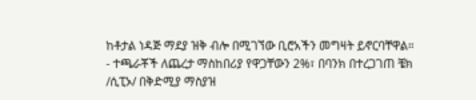ከቶታል ነዳጅ ማደያ ዝቅ ብሎ በሚገኘው ቢሮአችን መግዛት ይኖርባቸዋል።
- ተጫራቾች ለጨረታ ማስከበሪያ የዋጋቸውን 2%፣ በባንክ በተረጋገጠ ቼክ /ሲፒኦ/ በቅድሚያ ማስያዝ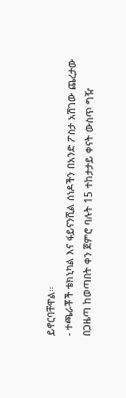ይኖርባቸዋል።
- ተጫራቾች ቴክኒካል እና ፋይናንሺል ሰነዶችን በአንድ ፖስታ አሽገው ጨረታው በጋዜጣ ከወጣበት ቀን ጀምሮ ባሉት 15 ተከታታይ ቀናት ውስጥ ግዥ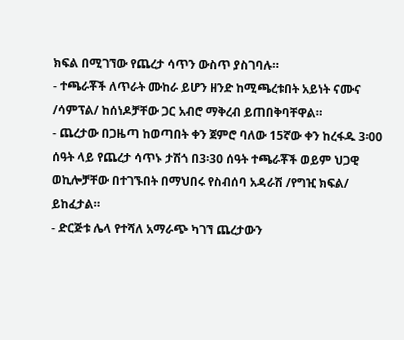ክፍል በሚገኘው የጨረታ ሳጥን ውስጥ ያስገባሉ።
- ተጫራቾች ለጥራት ሙከራ ይሆን ዘንድ ከሚጫረቱበት አይነት ናሙና /ሳምፕል/ ከሰነዶቻቸው ጋር አብሮ ማቅረብ ይጠበቅባቸዋል።
- ጨረታው በጋዜጣ ከወጣበት ቀን ጀምሮ ባለው 15ኛው ቀን ከረፋዱ 3፡00 ሰዓት ላይ የጨረታ ሳጥኑ ታሽጎ በ3፡30 ሰዓት ተጫራቾች ወይም ህጋዊ ወኪሎቻቸው በተገኙበት በማህበሩ የስብሰባ አዳራሽ /የግዢ ክፍል/ ይከፈታል።
- ድርጅቱ ሌላ የተሻለ አማራጭ ካገኘ ጨረታውን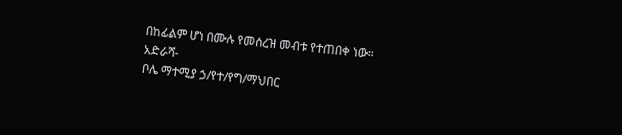በከፊልም ሆነ በሙሉ የመሰረዝ መብቱ የተጠበቀ ነው።
አድራሻ-
ቦሌ ማተሚያ ኃ/የተ/የግ/ማህበር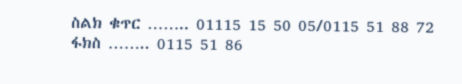ስልክ ቁጥር …….. 01115 15 50 05/0115 51 88 72
ፋክስ …….. 0115 51 86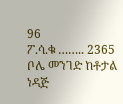96
ፖ.ሳ.ቁ …….. 2365
ቦሌ መንገድ ከቶታል ነዳጅ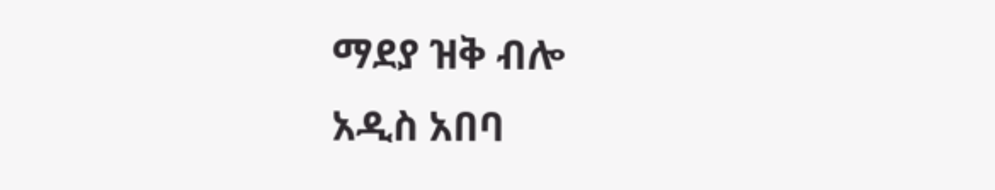ማደያ ዝቅ ብሎ
አዲስ አበባ